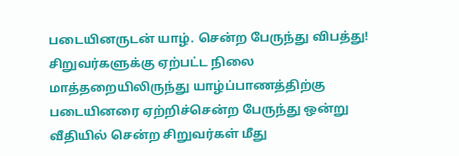படையினருடன் யாழ். சென்ற பேருந்து விபத்து! சிறுவர்களுக்கு ஏற்பட்ட நிலை
மாத்தறையிலிருந்து யாழ்ப்பாணத்திற்கு படையினரை ஏற்றிச்சென்ற பேருந்து ஒன்று வீதியில் சென்ற சிறுவர்கள் மீது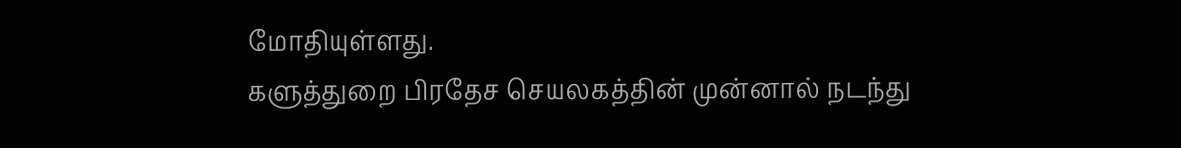மோதியுள்ளது.
களுத்துறை பிரதேச செயலகத்தின் முன்னால் நடந்து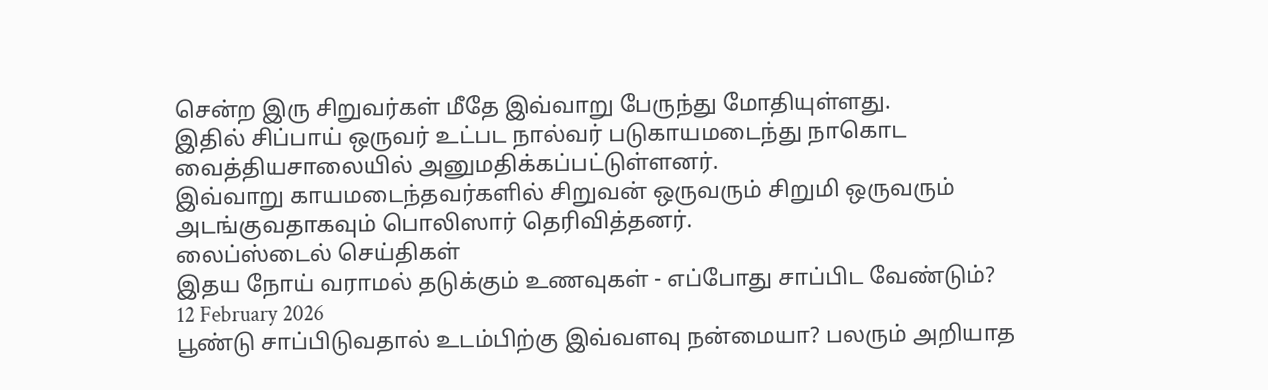சென்ற இரு சிறுவர்கள் மீதே இவ்வாறு பேருந்து மோதியுள்ளது.
இதில் சிப்பாய் ஒருவர் உட்பட நால்வர் படுகாயமடைந்து நாகொட வைத்தியசாலையில் அனுமதிக்கப்பட்டுள்ளனர்.
இவ்வாறு காயமடைந்தவர்களில் சிறுவன் ஒருவரும் சிறுமி ஒருவரும் அடங்குவதாகவும் பொலிஸார் தெரிவித்தனர்.
லைப்ஸ்டைல் செய்திகள்
இதய நோய் வராமல் தடுக்கும் உணவுகள் - எப்போது சாப்பிட வேண்டும்?
12 February 2026
பூண்டு சாப்பிடுவதால் உடம்பிற்கு இவ்வளவு நன்மையா? பலரும் அறியாத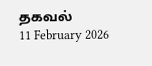தகவல்
11 February 2026